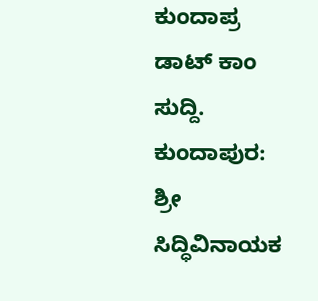ಕುಂದಾಪ್ರ ಡಾಟ್ ಕಾಂ ಸುದ್ದಿ.
ಕುಂದಾಪುರ: ಶ್ರೀ ಸಿದ್ಧಿವಿನಾಯಕ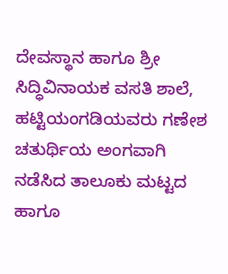ದೇವಸ್ಥಾನ ಹಾಗೂ ಶ್ರೀ ಸಿದ್ಧಿವಿನಾಯಕ ವಸತಿ ಶಾಲೆ, ಹಟ್ಟಿಯಂಗಡಿಯವರು ಗಣೇಶ ಚತುರ್ಥಿಯ ಅಂಗವಾಗಿ ನಡೆಸಿದ ತಾಲೂಕು ಮಟ್ಟದ ಹಾಗೂ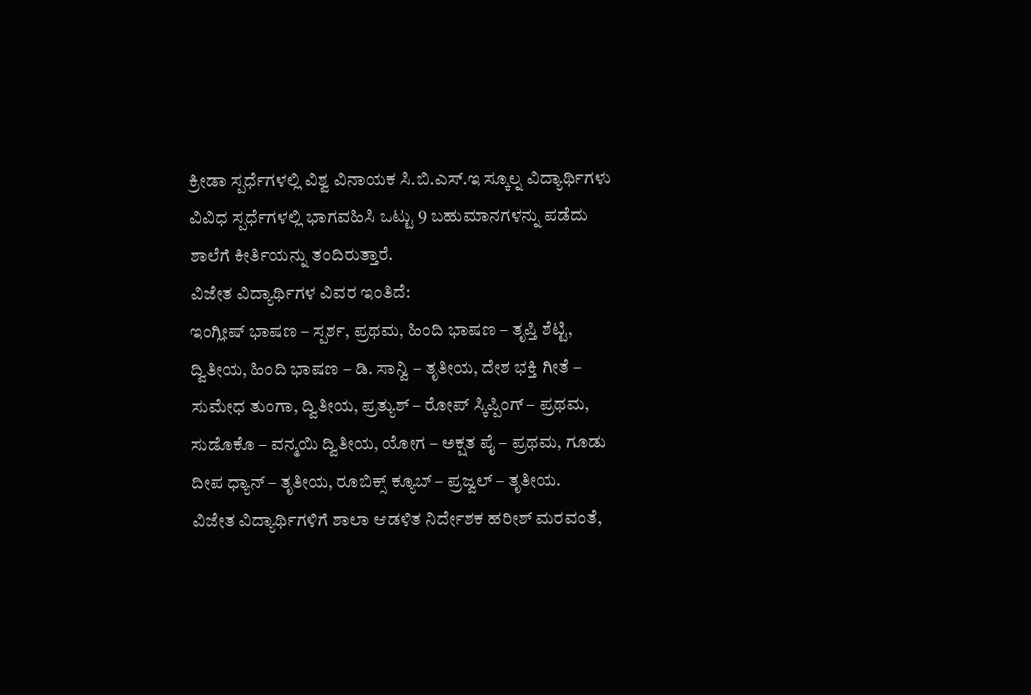ಕ್ರೀಡಾ ಸ್ಪರ್ಧೆಗಳಲ್ಲಿ ವಿಶ್ವ ವಿನಾಯಕ ಸಿ.ಬಿ.ಎಸ್.ಇ ಸ್ಕೂಲ್ನ ವಿದ್ಯಾರ್ಥಿಗಳು ವಿವಿಧ ಸ್ಪರ್ಧೆಗಳಲ್ಲಿ ಭಾಗವಹಿಸಿ ಒಟ್ಟು 9 ಬಹುಮಾನಗಳನ್ನು ಪಡೆದು ಶಾಲೆಗೆ ಕೀರ್ತಿಯನ್ನು ತಂದಿರುತ್ತಾರೆ.
ವಿಜೇತ ವಿದ್ಯಾರ್ಥಿಗಳ ವಿವರ ಇಂತಿದೆ:
ಇಂಗ್ಲೀಷ್ ಭಾಷಣ – ಸ್ಪರ್ಶ, ಪ್ರಥಮ, ಹಿಂದಿ ಭಾಷಣ – ತೃಪ್ತಿ ಶೆಟ್ಟಿ, ದ್ವಿತೀಯ, ಹಿಂದಿ ಭಾಷಣ – ಡಿ. ಸಾನ್ವಿ – ತೃತೀಯ, ದೇಶ ಭಕ್ತಿ ಗೀತೆ – ಸುಮೇಧ ತುಂಗಾ, ದ್ವಿತೀಯ, ಪ್ರತ್ಯುಶ್ – ರೋಪ್ ಸ್ಕಿಪ್ಪಿಂಗ್ – ಪ್ರಥಮ, ಸುಡೊಕೊ – ವನ್ಮಯಿ ದ್ವಿತೀಯ, ಯೋಗ – ಅಕ್ಷತ ಪೈ – ಪ್ರಥಮ, ಗೂಡು ದೀಪ ಧ್ಯಾನ್ – ತೃತೀಯ, ರೂಬಿಕ್ಸ್ ಕ್ಯೂಬ್ – ಪ್ರಜ್ವಲ್ – ತೃತೀಯ.
ವಿಜೇತ ವಿದ್ಯಾರ್ಥಿಗಳಿಗೆ ಶಾಲಾ ಆಡಳಿತ ನಿರ್ದೇಶಕ ಹರೀಶ್ ಮರವಂತೆ,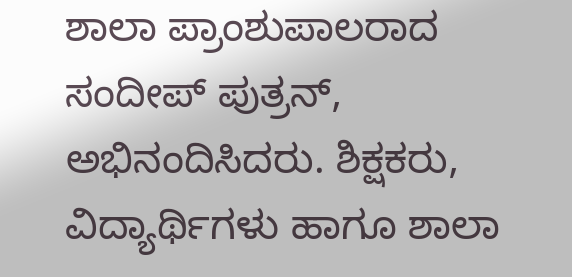ಶಾಲಾ ಪ್ರಾಂಶುಪಾಲರಾದ ಸಂದೀಪ್ ಪುತ್ರನ್, ಅಭಿನಂದಿಸಿದರು. ಶಿಕ್ಷಕರು, ವಿದ್ಯಾರ್ಥಿಗಳು ಹಾಗೂ ಶಾಲಾ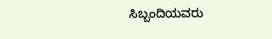ಸಿಬ್ಬಂದಿಯವರು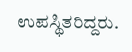ಉಪಸ್ಥಿತರಿದ್ದರು.